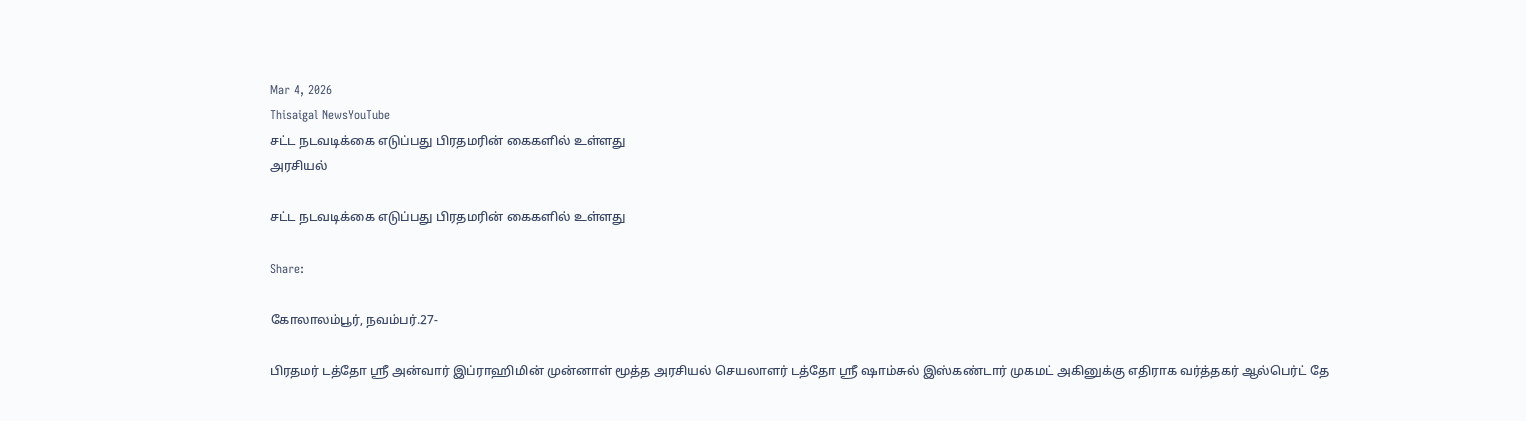Mar 4, 2026
Thisaigal NewsYouTube
சட்ட நடவடிக்கை எடுப்பது பிரதமரின் கைகளில் உள்ளது
அரசியல்

சட்ட நடவடிக்கை எடுப்பது பிரதமரின் கைகளில் உள்ளது

Share:

கோலாலம்பூர், நவம்பர்.27-

பிரதமர் டத்தோ ஶ்ரீ அன்வார் இப்ராஹிமின் முன்னாள் மூத்த அரசியல் செயலாளர் டத்தோ ஶ்ரீ ஷாம்சுல் இஸ்கண்டார் முகமட் அகினுக்கு எதிராக வர்த்தகர் ஆல்பெர்ட் தே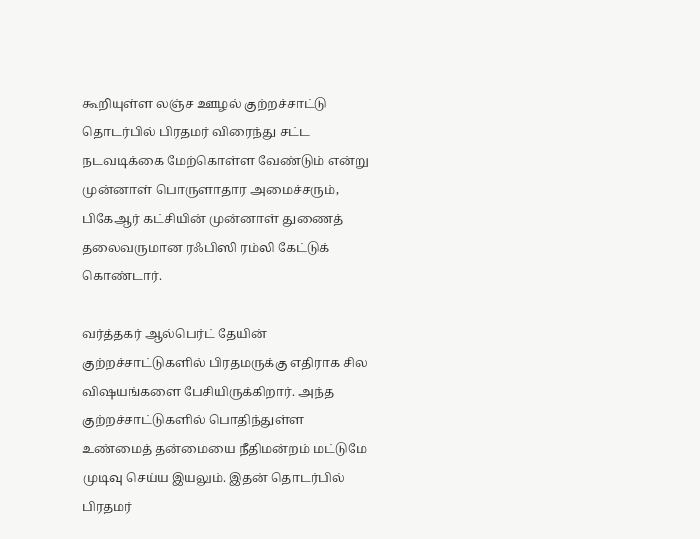கூறியுள்ள லஞ்ச ஊழல் குற்றச்சாட்டு தொடர்பில் பிரதமர் விரைந்து சட்ட நடவடிக்கை மேற்கொள்ள வேண்டும் என்று முன்னாள் பொருளாதார அமைச்சரும், பிகேஆர் கட்சியின் முன்னாள் துணைத் தலைவருமான ரஃபிஸி ரம்லி கேட்டுக் கொண்டார்.

வர்த்தகர் ஆல்பெர்ட் தேயின் குற்றச்சாட்டுகளில் பிரதமருக்கு எதிராக சில விஷயங்களை பேசியிருக்கிறார். அந்த குற்றச்சாட்டுகளில் பொதிந்துள்ள உண்மைத் தன்மையை நீதிமன்றம் மட்டுமே முடிவு செய்ய இயலும். இதன் தொடர்பில் பிரதமர்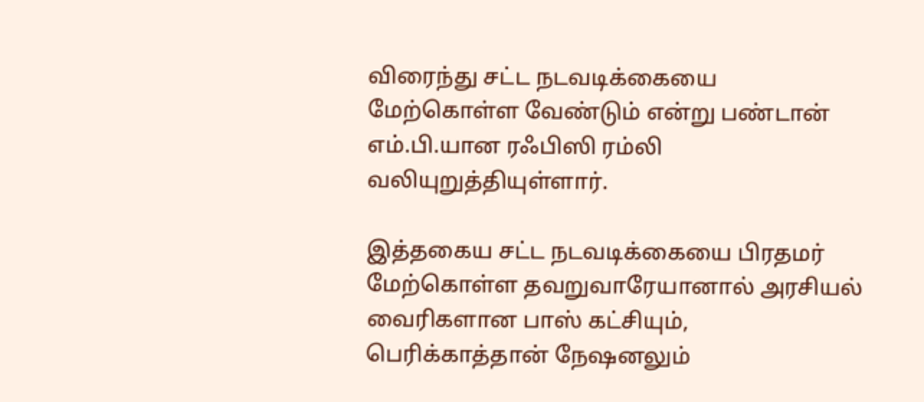விரைந்து சட்ட நடவடிக்கையை மேற்கொள்ள வேண்டும் என்று பண்டான் எம்.பி.யான ரஃபிஸி ரம்லி வலியுறுத்தியுள்ளார்.

இத்தகைய சட்ட நடவடிக்கையை பிரதமர் மேற்கொள்ள தவறுவாரேயானால் அரசியல் வைரிகளான பாஸ் கட்சியும், பெரிக்காத்தான் நேஷனலும்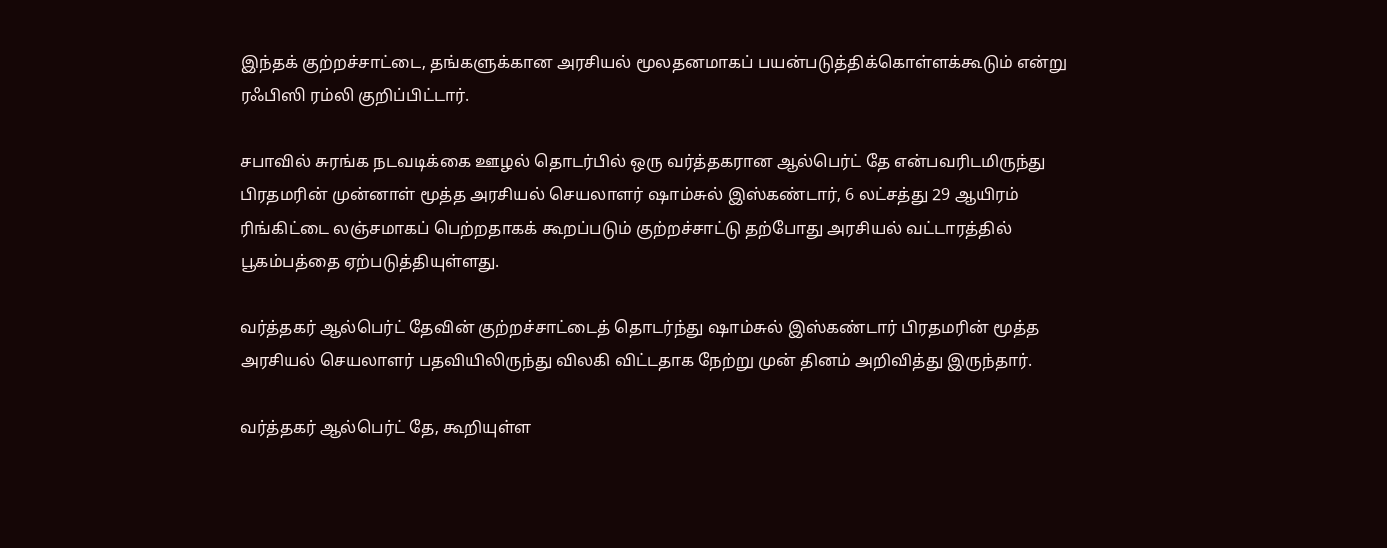இந்தக் குற்றச்சாட்டை, தங்களுக்கான அரசியல் மூலதனமாகப் பயன்படுத்திக்கொள்ளக்கூடும் என்று ரஃபிஸி ரம்லி குறிப்பிட்டார்.

சபாவில் சுரங்க நடவடிக்கை ஊழல் தொடர்பில் ஒரு வர்த்தகரான ஆல்பெர்ட் தே என்பவரிடமிருந்து பிரதமரின் முன்னாள் மூத்த அரசியல் செயலாளர் ஷாம்சுல் இஸ்கண்டார், 6 லட்சத்து 29 ஆயிரம் ரிங்கிட்டை லஞ்சமாகப் பெற்றதாகக் கூறப்படும் குற்றச்சாட்டு தற்போது அரசியல் வட்டாரத்தில் பூகம்பத்தை ஏற்படுத்தியுள்ளது.

வர்த்தகர் ஆல்பெர்ட் தேவின் குற்றச்சாட்டைத் தொடர்ந்து ஷாம்சுல் இஸ்கண்டார் பிரதமரின் மூத்த அரசியல் செயலாளர் பதவியிலிருந்து விலகி விட்டதாக நேற்று முன் தினம் அறிவித்து இருந்தார்.

வர்த்தகர் ஆல்பெர்ட் தே, கூறியுள்ள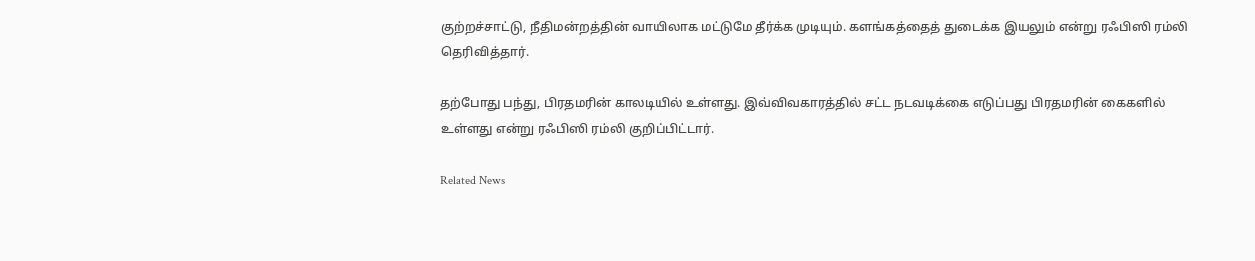குற்றச்சாட்டு, நீதிமன்றத்தின் வாயிலாக மட்டுமே தீர்க்க முடியும். களங்கத்தைத் துடைக்க இயலும் என்று ரஃபிஸி ரம்லி தெரிவித்தார்.

தற்போது பந்து, பிரதமரின் காலடியில் உள்ளது. இவ்விவகாரத்தில் சட்ட நடவடிக்கை எடுப்பது பிரதமரின் கைகளில் உள்ளது என்று ரஃபிஸி ரம்லி குறிப்பிட்டார்.

Related News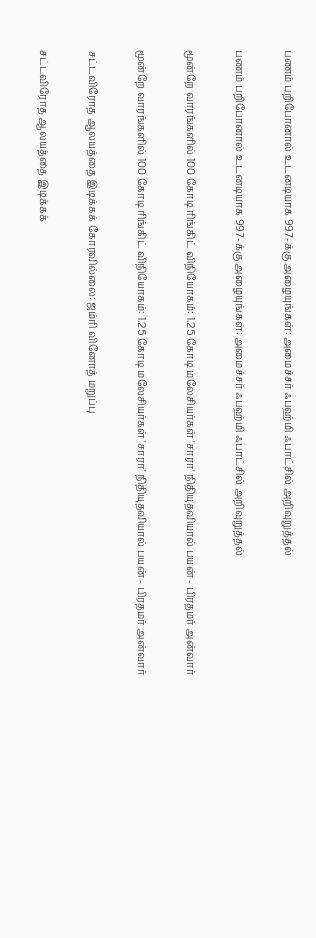பணம் பறிபோனால் உடனடியாக 997-க்கு அழையுங்கள்: அமைச்சர் ஃபஹ்மி ஃபாட்சில் அறிவுறுத்தல்

பணம் பறிபோனால் உடனடியாக 997-க்கு அழையுங்கள்: அமைச்சர் ஃபஹ்மி ஃபாட்சில் அறிவுறுத்தல்

மூன்றே வாரங்களில் 100 கோடி ரிங்கிட் விநியோகம்: 1.25 கோடி மலேசியர்கள் 'சாரா' நிதியுதவியால் பயன் - பிரதமர் அன்வார்

மூன்றே வாரங்களில் 100 கோடி ரிங்கிட் விநியோகம்: 1.25 கோடி மலேசியர்கள் 'சாரா' நிதியுதவியால் பயன் - பிரதமர் அன்வார்

சட்டவிரோத ஆலயத்தை இடிக்கக் கோரவில்லை: ஜம்ரி வினோத் மறுப்பு

சட்டவிரோத ஆலயத்தை இடிக்கக்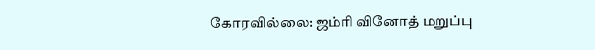கோரவில்லை: ஜம்ரி வினோத் மறுப்பு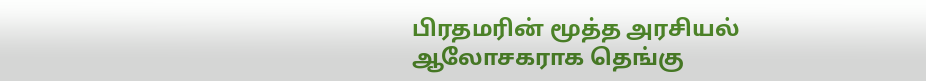பிரதமரின் மூத்த அரசியல் ஆலோசகராக தெங்கு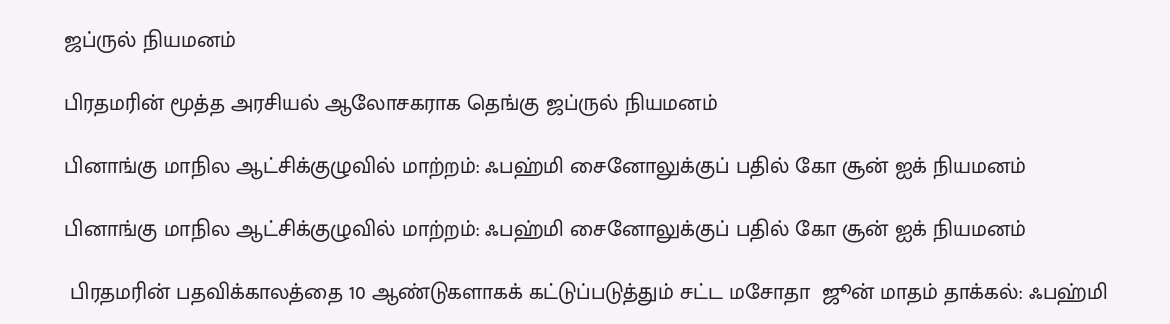ஜப்ருல் நியமனம்

பிரதமரின் மூத்த அரசியல் ஆலோசகராக தெங்கு ஜப்ருல் நியமனம்

பினாங்கு மாநில ஆட்சிக்குழுவில் மாற்றம்: ஃபஹ்மி சைனோலுக்குப் பதில் கோ சூன் ஐக் நியமனம்

பினாங்கு மாநில ஆட்சிக்குழுவில் மாற்றம்: ஃபஹ்மி சைனோலுக்குப் பதில் கோ சூன் ஐக் நியமனம்

 பிரதமரின் பதவிக்காலத்தை 10 ஆண்டுகளாகக் கட்டுப்படுத்தும் சட்ட மசோதா  ஜூன் மாதம் தாக்கல்: ஃபஹ்மி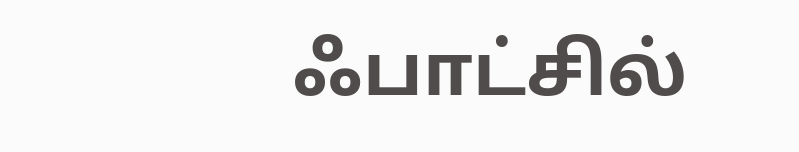ஃபாட்சில்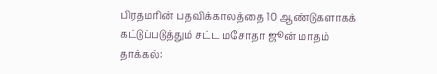பிரதமரின் பதவிக்காலத்தை 10 ஆண்டுகளாகக் கட்டுப்படுத்தும் சட்ட மசோதா ஜூன் மாதம் தாக்கல்: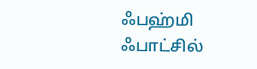ஃபஹ்மி ஃபாட்சில்